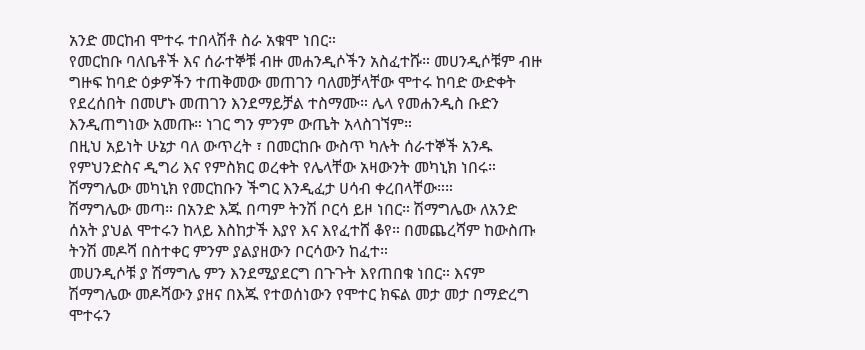አንድ መርከብ ሞተሩ ተበላሽቶ ስራ አቁሞ ነበር።
የመርከቡ ባለቤቶች እና ሰራተኞቹ ብዙ መሐንዲሶችን አስፈተሹ። መሀንዲሶቹም ብዙ ግዙፍ ከባድ ዕቃዎችን ተጠቅመው መጠገን ባለመቻላቸው ሞተሩ ከባድ ውድቀት የደረሰበት በመሆኑ መጠገን እንደማይቻል ተስማሙ። ሌላ የመሐንዲስ ቡድን እንዲጠግነው አመጡ። ነገር ግን ምንም ውጤት አላስገኘም።
በዚህ አይነት ሁኔታ ባለ ውጥረት ፣ በመርከቡ ውስጥ ካሉት ሰራተኞች አንዱ የምህንድስና ዲግሪ እና የምስክር ወረቀት የሌላቸው አዛውንት መካኒክ ነበሩ። ሽማግሌው መካኒክ የመርከቡን ችግር እንዲፈታ ሀሳብ ቀረበላቸው።።
ሽማግሌው መጣ። በአንድ እጁ በጣም ትንሽ ቦርሳ ይዞ ነበር። ሽማግሌው ለአንድ ሰአት ያህል ሞተሩን ከላይ እስከታች እያየ እና እየፈተሸ ቆየ። በመጨረሻም ከውስጡ ትንሽ መዶሻ በስተቀር ምንም ያልያዘውን ቦርሳውን ከፈተ።
መሀንዲሶቹ ያ ሽማግሌ ምን እንደሚያደርግ በጉጉት እየጠበቁ ነበር። እናም ሽማግሌው መዶሻውን ያዘና በእጁ የተወሰነውን የሞተር ክፍል መታ መታ በማድረግ ሞተሩን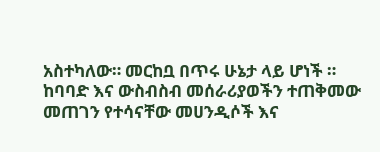አስተካለው። መርከቧ በጥሩ ሁኔታ ላይ ሆነች ።
ከባባድ እና ውስብስብ መሰራሪያወችን ተጠቅመው መጠገን የተሳናቸው መሀንዲሶች እና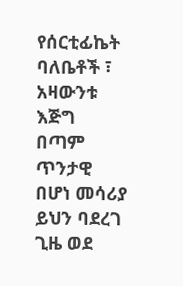የሰርቲፊኬት ባለቤቶች ፣ አዛውንቱ እጅግ በጣም ጥንታዊ በሆነ መሳሪያ ይህን ባደረገ ጊዜ ወደ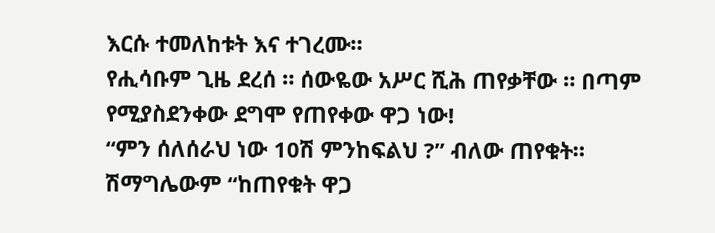እርሱ ተመለከቱት እና ተገረሙ።
የሒሳቡም ጊዜ ደረሰ ። ሰውዬው አሥር ሺሕ ጠየቃቸው ። በጣም የሚያስደንቀው ደግሞ የጠየቀው ዋጋ ነው!
“ምን ሰለሰራህ ነው 10ሽ ምንከፍልህ ?” ብለው ጠየቁት።
ሽማግሌውም “ከጠየቁት ዋጋ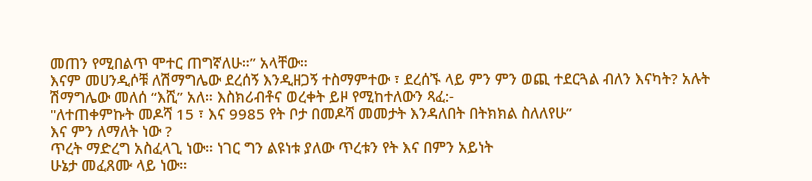መጠን የሚበልጥ ሞተር ጠግኛለሁ።” አላቸው።
እናም መሀንዲሶቹ ለሽማግሌው ደረሰኝ እንዲዘጋኝ ተስማምተው ፣ ደረሰኙ ላይ ምን ምን ወጪ ተደርጓል ብለን እናካት? አሉት
ሽማግሌው መለሰ “እሺ” አለ። እስክሪብቶና ወረቀት ይዞ የሚከተለውን ጻፈ:-
"ለተጠቀምኩት መዶሻ 15 ፣ እና 9985 የት ቦታ በመዶሻ መመታት እንዳለበት በትክክል ስለለየሁ”
እና ምን ለማለት ነው ?
ጥረት ማድረግ አስፈላጊ ነው። ነገር ግን ልዩነቱ ያለው ጥረቱን የት እና በምን አይነት
ሁኔታ መፈጸሙ ላይ ነው።